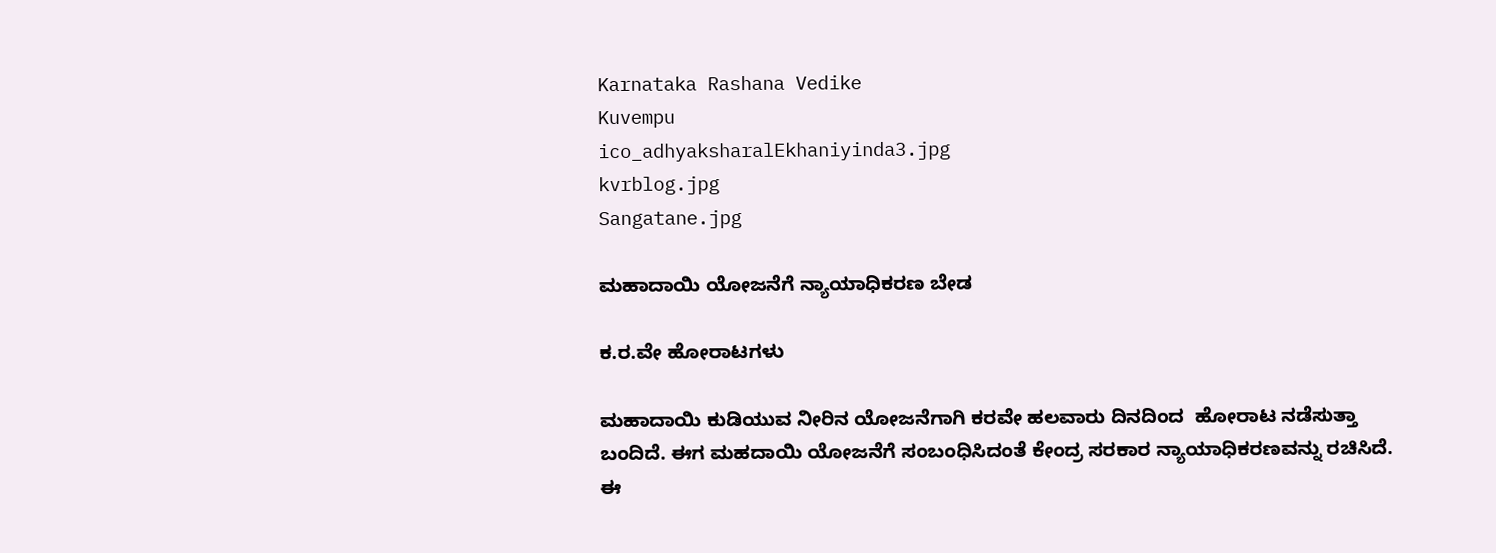Karnataka Rashana Vedike
Kuvempu
ico_adhyaksharalEkhaniyinda3.jpg
kvrblog.jpg
Sangatane.jpg

ಮಹಾದಾಯಿ ಯೋಜನೆಗೆ ನ್ಯಾಯಾಧಿಕರಣ ಬೇಡ

ಕ.ರ.ವೇ ಹೋರಾಟಗಳು

ಮಹಾದಾಯಿ ಕುಡಿಯುವ ನೀರಿನ ಯೋಜನೆಗಾಗಿ ಕರವೇ ಹಲವಾರು ದಿನದಿಂದ  ಹೋರಾಟ ನಡೆಸುತ್ತಾ ಬಂದಿದೆ. ಈಗ ಮಹದಾಯಿ ಯೋಜನೆಗೆ ಸಂಬಂಧಿಸಿದಂತೆ ಕೇಂದ್ರ ಸರಕಾರ ನ್ಯಾಯಾಧಿಕರಣವನ್ನು ರಚಿಸಿದೆ. ಈ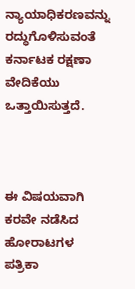ನ್ಯಾಯಾಧಿಕರಣವನ್ನು ರದ್ಧುಗೊಳಿಸುವಂತೆ ಕರ್ನಾಟಕ ರಕ್ಷಣಾ ವೇದಿಕೆಯು ಒತ್ತಾಯಿಸುತ್ತದೆ.



ಈ ವಿಷಯವಾಗಿ ಕರವೇ ನಡೆಸಿದ ಹೋರಾಟಗಳ ಪತ್ರಿಕಾ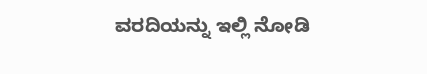ವರದಿಯನ್ನು ಇಲ್ಲಿ ನೋಡಿ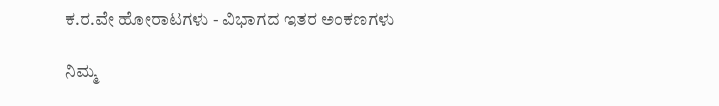ಕ.ರ.ವೇ ಹೋರಾಟಗಳು - ವಿಭಾಗದ ಇತರ ಅಂಕಣಗಳು

ನಿಮ್ಮ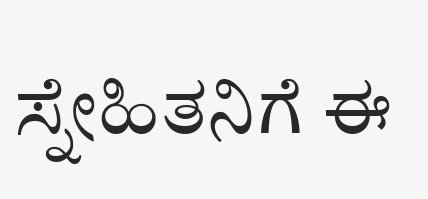ಸ್ನೇಹಿತನಿಗೆ ಈ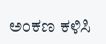ಅಂಕಣ ಕಳಿಸಿ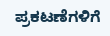ಪ್ರಕಟಣೆಗಳಿಗೆ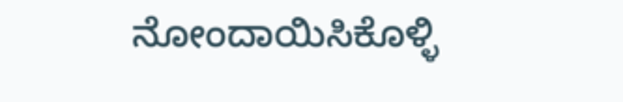ನೋಂದಾಯಿಸಿಕೊಳ್ಳಿ